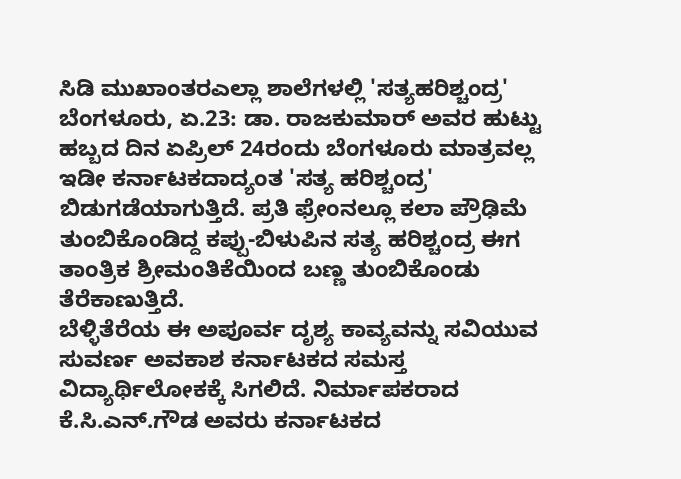ಸಿಡಿ ಮುಖಾಂತರಎಲ್ಲಾ ಶಾಲೆಗಳಲ್ಲಿ 'ಸತ್ಯಹರಿಶ್ಚಂದ್ರ'
ಬೆಂಗಳೂರು, ಏ.23: ಡಾ. ರಾಜಕುಮಾರ್ ಅವರ ಹುಟ್ಟು ಹಬ್ಬದ ದಿನ ಏಪ್ರಿಲ್ 24ರಂದು ಬೆಂಗಳೂರು ಮಾತ್ರವಲ್ಲ ಇಡೀ ಕರ್ನಾಟಕದಾದ್ಯಂತ 'ಸತ್ಯ ಹರಿಶ್ಚಂದ್ರ' ಬಿಡುಗಡೆಯಾಗುತ್ತಿದೆ. ಪ್ರತಿ ಫ್ರೇಂನಲ್ಲೂ ಕಲಾ ಪ್ರೌಢಿಮೆ ತುಂಬಿಕೊಂಡಿದ್ದ ಕಪ್ಪು-ಬಿಳುಪಿನ ಸತ್ಯ ಹರಿಶ್ಚಂದ್ರ ಈಗ ತಾಂತ್ರಿಕ ಶ್ರೀಮಂತಿಕೆಯಿಂದ ಬಣ್ಣ ತುಂಬಿಕೊಂಡು ತೆರೆಕಾಣುತ್ತಿದೆ.
ಬೆಳ್ಳಿತೆರೆಯ ಈ ಅಪೂರ್ವ ದೃಶ್ಯ ಕಾವ್ಯವನ್ನು ಸವಿಯುವ ಸುವರ್ಣ ಅವಕಾಶ ಕರ್ನಾಟಕದ ಸಮಸ್ತ ವಿದ್ಯಾರ್ಥಿಲೋಕಕ್ಕೆ ಸಿಗಲಿದೆ. ನಿರ್ಮಾಪಕರಾದ ಕೆ.ಸಿ.ಎನ್.ಗೌಡ ಅವರು ಕರ್ನಾಟಕದ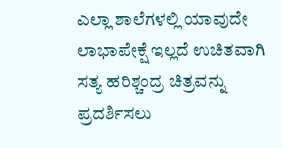ಎಲ್ಲಾ ಶಾಲೆಗಳಲ್ಲಿ ಯಾವುದೇ ಲಾಭಾಪೇಕ್ಷೆ ಇಲ್ಲದೆ ಉಚಿತವಾಗಿ ಸತ್ಯ ಹರಿಶ್ಚಂದ್ರ ಚಿತ್ರವನ್ನು ಪ್ರದರ್ಶಿಸಲು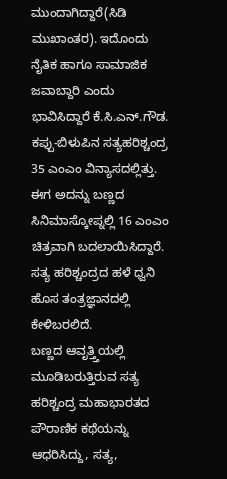ಮುಂದಾಗಿದ್ದಾರೆ(ಸಿಡಿ ಮುಖಾಂತರ). ಇದೊಂದು ನೈತಿಕ ಹಾಗೂ ಸಾಮಾಜಿಕ ಜವಾಬ್ದಾರಿ ಎಂದು ಭಾವಿಸಿದ್ದಾರೆ ಕೆ.ಸಿ.ಎನ್.ಗೌಡ. ಕಪ್ಪು-ಬಿಳುಪಿನ ಸತ್ಯಹರಿಶ್ಚಂದ್ರ 35 ಎಂಎಂ ವಿನ್ಯಾಸದಲ್ಲಿತ್ತು. ಈಗ ಅದನ್ನು ಬಣ್ಣದ ಸಿನಿಮಾಸ್ಕೋಪ್ನಲ್ಲಿ 16 ಎಂಎಂ ಚಿತ್ರವಾಗಿ ಬದಲಾಯಿಸಿದ್ದಾರೆ. ಸತ್ಯ ಹರಿಶ್ಚಂದ್ರದ ಹಳೆ ಧ್ವನಿ ಹೊಸ ತಂತ್ರಜ್ಞಾನದಲ್ಲಿ ಕೇಳಿಬರಲಿದೆ.
ಬಣ್ಣದ ಆವೃತ್ತ್ತಿಯಲ್ಲಿ ಮೂಡಿಬರುತ್ತಿರುವ ಸತ್ಯ ಹರಿಶ್ಚಂದ್ರ ಮಹಾಭಾರತದ ಪೌರಾಣಿಕ ಕಥೆಯನ್ನು ಆಧರಿಸಿದ್ದು, ಸತ್ಯ,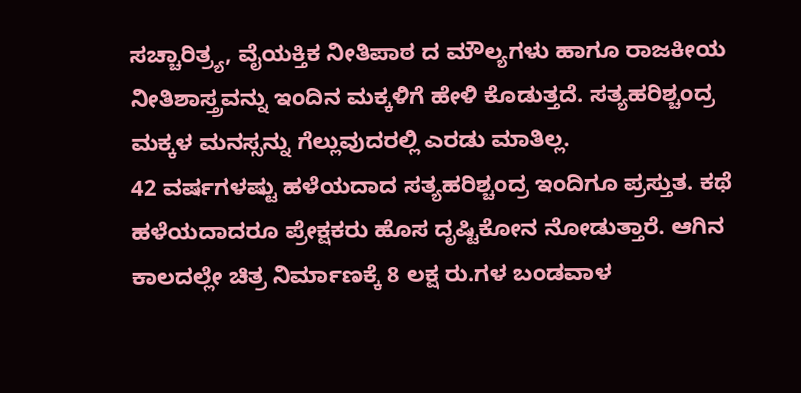ಸಚ್ಚಾರಿತ್ರ್ಯ, ವೈಯಕ್ತಿಕ ನೀತಿಪಾಠ ದ ಮೌಲ್ಯಗಳು ಹಾಗೂ ರಾಜಕೀಯ ನೀತಿಶಾಸ್ತ್ರವನ್ನು ಇಂದಿನ ಮಕ್ಕಳಿಗೆ ಹೇಳಿ ಕೊಡುತ್ತದೆ. ಸತ್ಯಹರಿಶ್ಚಂದ್ರ ಮಕ್ಕಳ ಮನಸ್ಸನ್ನು ಗೆಲ್ಲುವುದರಲ್ಲಿ ಎರಡು ಮಾತಿಲ್ಲ.
42 ವರ್ಷಗಳಷ್ಟು ಹಳೆಯದಾದ ಸತ್ಯಹರಿಶ್ಚಂದ್ರ ಇಂದಿಗೂ ಪ್ರಸ್ತುತ. ಕಥೆ ಹಳೆಯದಾದರೂ ಪ್ರೇಕ್ಷಕರು ಹೊಸ ದೃಷ್ಟಿಕೋನ ನೋಡುತ್ತಾರೆ. ಆಗಿನ ಕಾಲದಲ್ಲೇ ಚಿತ್ರ ನಿರ್ಮಾಣಕ್ಕೆ 8 ಲಕ್ಷ ರು.ಗಳ ಬಂಡವಾಳ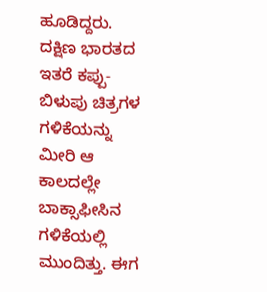ಹೂಡಿದ್ದರು. ದಕ್ಷಿಣ ಭಾರತದ ಇತರೆ ಕಪ್ಪು-ಬಿಳುಪು ಚಿತ್ರಗಳ ಗಳಿಕೆಯನ್ನು ಮೀರಿ ಆ ಕಾಲದಲ್ಲೇ ಬಾಕ್ಸಾಫೀಸಿನ ಗಳಿಕೆಯಲ್ಲಿ ಮುಂದಿತ್ತು. ಈಗ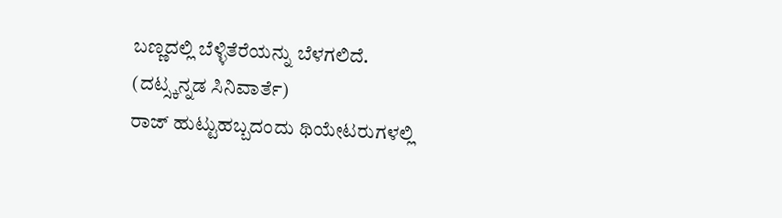ಬಣ್ಣದಲ್ಲಿ ಬೆಳ್ಳಿತೆರೆಯನ್ನು ಬೆಳಗಲಿದೆ.
(ದಟ್ಸ್ಕನ್ನಡ ಸಿನಿವಾರ್ತೆ)
ರಾಜ್ ಹುಟ್ಟುಹಬ್ಬದಂದು ಥಿಯೇಟರುಗಳಲ್ಲಿ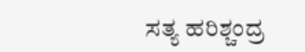ಸತ್ಯ ಹರಿಶ್ಚಂದ್ರ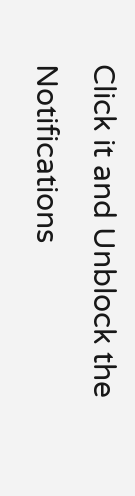Click it and Unblock the Notifications